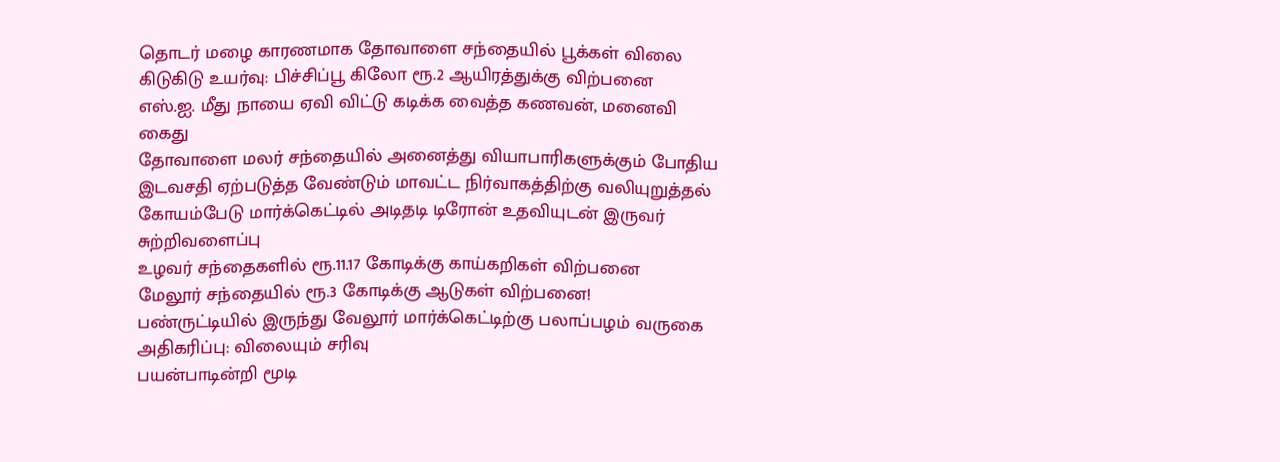தொடர் மழை காரணமாக தோவாளை சந்தையில் பூக்கள் விலை கிடுகிடு உயர்வு: பிச்சிப்பூ கிலோ ரூ.2 ஆயிரத்துக்கு விற்பனை
எஸ்.ஐ. மீது நாயை ஏவி விட்டு கடிக்க வைத்த கணவன், மனைவி கைது
தோவாளை மலர் சந்தையில் அனைத்து வியாபாரிகளுக்கும் போதிய இடவசதி ஏற்படுத்த வேண்டும் மாவட்ட நிர்வாகத்திற்கு வலியுறுத்தல்
கோயம்பேடு மார்க்கெட்டில் அடிதடி டிரோன் உதவியுடன் இருவர் சுற்றிவளைப்பு
உழவர் சந்தைகளில் ரூ.11.17 கோடிக்கு காய்கறிகள் விற்பனை
மேலூர் சந்தையில் ரூ.3 கோடிக்கு ஆடுகள் விற்பனை!
பண்ருட்டியில் இருந்து வேலூர் மார்க்கெட்டிற்கு பலாப்பழம் வருகை அதிகரிப்பு: விலையும் சரிவு
பயன்பாடின்றி மூடி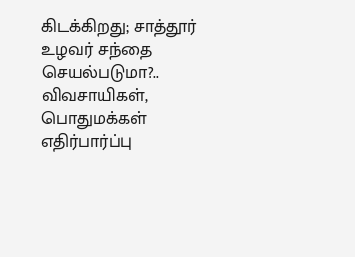கிடக்கிறது; சாத்தூர் உழவர் சந்தை செயல்படுமா?.. விவசாயிகள், பொதுமக்கள் எதிர்பார்ப்பு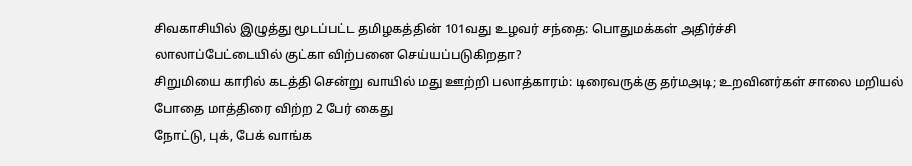சிவகாசியில் இழுத்து மூடப்பட்ட தமிழகத்தின் 101வது உழவர் சந்தை: பொதுமக்கள் அதிர்ச்சி
லாலாப்பேட்டையில் குட்கா விற்பனை செய்யப்படுகிறதா?
சிறுமியை காரில் கடத்தி சென்று வாயில் மது ஊற்றி பலாத்காரம்: டிரைவருக்கு தர்மஅடி; உறவினர்கள் சாலை மறியல்
போதை மாத்திரை விற்ற 2 பேர் கைது
நோட்டு, புக், பேக் வாங்க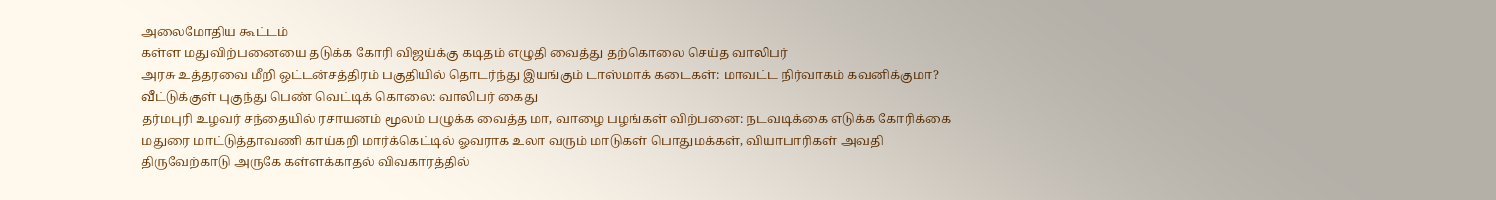அலைமோதிய கூட்டம்
கள்ள மதுவிற்பனையை தடுக்க கோரி விஜய்க்கு கடிதம் எழுதி வைத்து தற்கொலை செய்த வாலிபர்
அரசு உத்தரவை மீறி ஒட்டன்சத்திரம் பகுதியில் தொடர்ந்து இயங்கும் டாஸ்மாக் கடைகள்: மாவட்ட நிர்வாகம் கவனிக்குமா?
வீட்டுக்குள் புகுந்து பெண் வெட்டிக் கொலை: வாலிபர் கைது
தர்மபுரி உழவர் சந்தையில் ரசாயனம் மூலம் பழுக்க வைத்த மா, வாழை பழங்கள் விற்பனை: நடவடிக்கை எடுக்க கோரிக்கை
மதுரை மாட்டுத்தாவணி காய்கறி மார்க்கெட்டில் ஓவராக உலா வரும் மாடுகள் பொதுமக்கள், வியாபாரிகள் அவதி
திருவேற்காடு அருகே கள்ளக்காதல் விவகாரத்தில்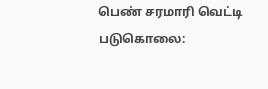பெண் சரமாரி வெட்டி படுகொலை: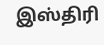இஸ்திரி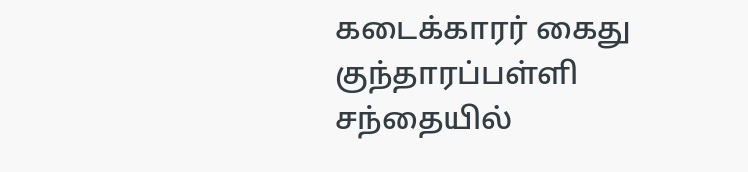கடைக்காரர் கைது
குந்தாரப்பள்ளி சந்தையில்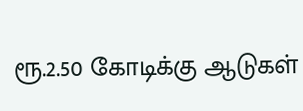ரூ.2.50 கோடிக்கு ஆடுகள்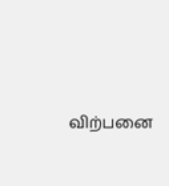விற்பனை